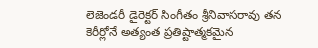లెజెండరీ డైరెక్టర్ సింగీతం శ్రీనివాసరావు తన కెరీర్లోనే అత్యంత ప్రతిష్టాత్మకమైన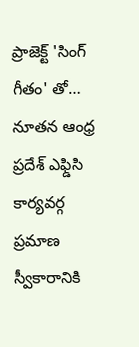ప్రాజెక్ట్ 'సింగ్ గీతం' తో…
నూతన ఆంధ్ర ప్రదేశ్ ఎఫ్డిసి కార్యవర్గ ప్రమాణ స్వీకారానికి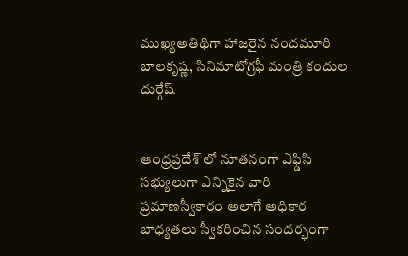ముఖ్యఅతిథిగా హాజరైన నందమూరి బాలకృష్ణ, సినిమాటోగ్రఫీ మంత్రి కందుల దుర్గేష్


ఆంధ్రప్రదేశ్ లో నూతనంగా ఎఫ్డిసి సభ్యులుగా ఎన్నికైన వారి ప్రమాణస్వీకారం అలాగే అధికార బాధ్యతలు స్వీకరించిన సందర్భంగా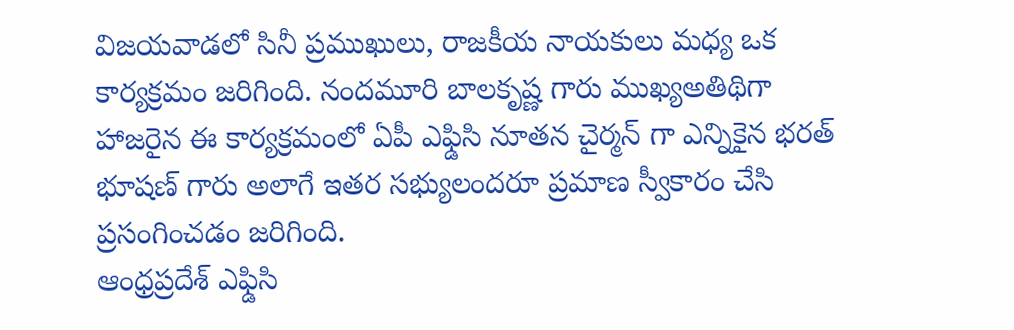విజయవాడలో సినీ ప్రముఖులు, రాజకీయ నాయకులు మధ్య ఒక కార్యక్రమం జరిగింది. నందమూరి బాలకృష్ణ గారు ముఖ్యఅతిథిగా హాజరైన ఈ కార్యక్రమంలో ఏపీ ఎఫ్డిసి నూతన చైర్మన్ గా ఎన్నికైన భరత్ భూషణ్ గారు అలాగే ఇతర సభ్యులందరూ ప్రమాణ స్వీకారం చేసి ప్రసంగించడం జరిగింది.
ఆంధ్రప్రదేశ్ ఎఫ్డిసి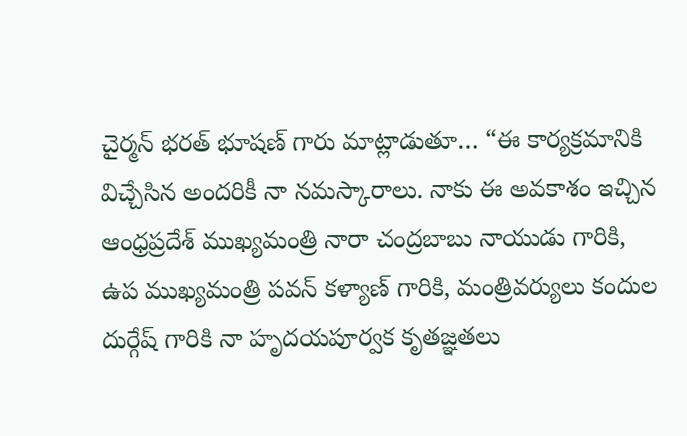చైర్మన్ భరత్ భూషణ్ గారు మాట్లాడుతూ… “ఈ కార్యక్రమానికి విచ్చేసిన అందరికీ నా నమస్కారాలు. నాకు ఈ అవకాశం ఇచ్చిన ఆంధ్రప్రదేశ్ ముఖ్యమంత్రి నారా చంద్రబాబు నాయుడు గారికి, ఉప ముఖ్యమంత్రి పవన్ కళ్యాణ్ గారికి, మంత్రివర్యులు కందుల దుర్గేష్ గారికి నా హృదయపూర్వక కృతజ్ఞతలు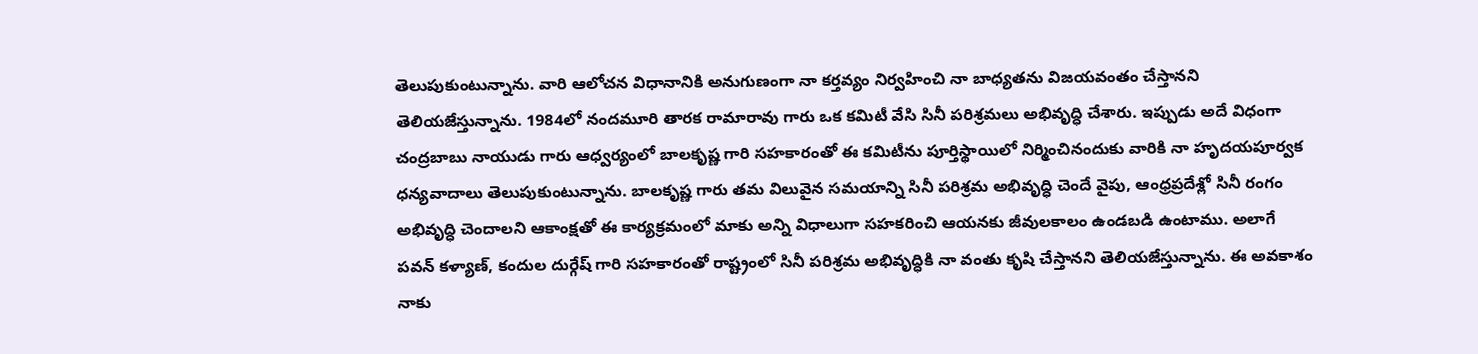తెలుపుకుంటున్నాను. వారి ఆలోచన విధానానికి అనుగుణంగా నా కర్తవ్యం నిర్వహించి నా బాధ్యతను విజయవంతం చేస్తానని తెలియజేస్తున్నాను. 1984లో నందమూరి తారక రామారావు గారు ఒక కమిటీ వేసి సినీ పరిశ్రమలు అభివృద్ధి చేశారు. ఇప్పుడు అదే విధంగా చంద్రబాబు నాయుడు గారు ఆధ్వర్యంలో బాలకృష్ణ గారి సహకారంతో ఈ కమిటీను పూర్తిస్థాయిలో నిర్మించినందుకు వారికి నా హృదయపూర్వక ధన్యవాదాలు తెలుపుకుంటున్నాను. బాలకృష్ణ గారు తమ విలువైన సమయాన్ని సినీ పరిశ్రమ అభివృద్ధి చెందే వైపు, ఆంధ్రప్రదేశ్లో సినీ రంగం అభివృద్ధి చెందాలని ఆకాంక్షతో ఈ కార్యక్రమంలో మాకు అన్ని విధాలుగా సహకరించి ఆయనకు జీవులకాలం ఉండబడి ఉంటాము. అలాగే పవన్ కళ్యాణ్, కందుల దుర్గేష్ గారి సహకారంతో రాష్ట్రంలో సినీ పరిశ్రమ అభివృద్ధికి నా వంతు కృషి చేస్తానని తెలియజేస్తున్నాను. ఈ అవకాశం నాకు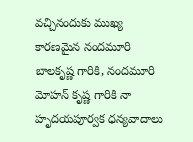వచ్చినందుకు ముఖ్య కారణమైన నందమూరి బాలకృష్ణ గారికి, నందమూరి మోహన్ కృష్ణ గారికి నా హృదయపూర్వక ధన్యవాదాలు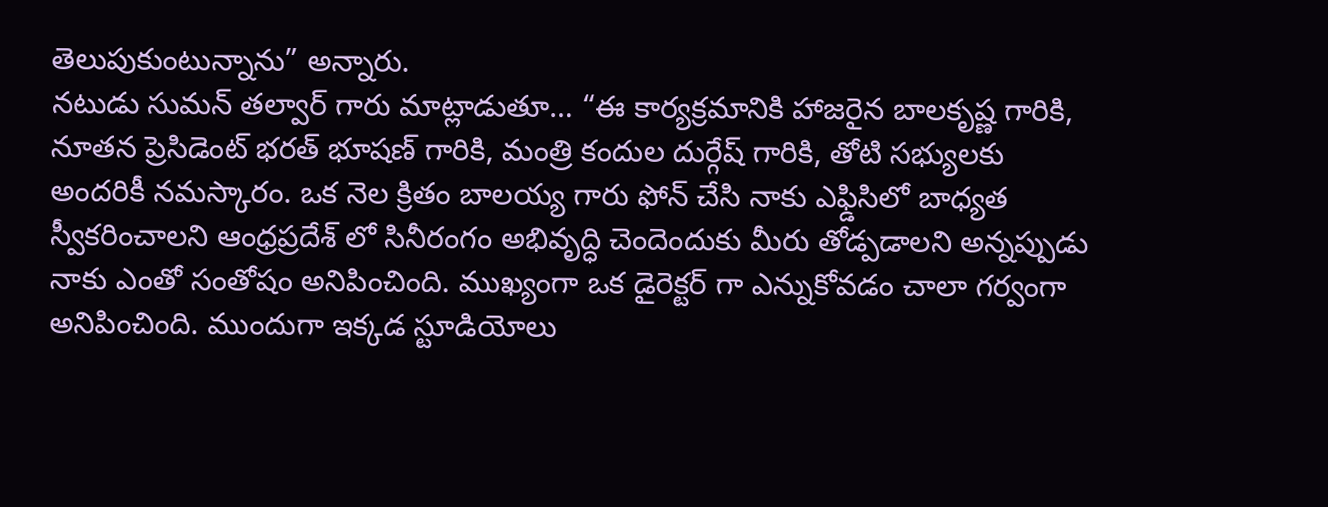తెలుపుకుంటున్నాను” అన్నారు.
నటుడు సుమన్ తల్వార్ గారు మాట్లాడుతూ… “ఈ కార్యక్రమానికి హాజరైన బాలకృష్ణ గారికి, నూతన ప్రెసిడెంట్ భరత్ భూషణ్ గారికి, మంత్రి కందుల దుర్గేష్ గారికి, తోటి సభ్యులకు అందరికీ నమస్కారం. ఒక నెల క్రితం బాలయ్య గారు ఫోన్ చేసి నాకు ఎఫ్డిసిలో బాధ్యత స్వీకరించాలని ఆంధ్రప్రదేశ్ లో సినీరంగం అభివృద్ధి చెందెందుకు మీరు తోడ్పడాలని అన్నప్పుడు నాకు ఎంతో సంతోషం అనిపించింది. ముఖ్యంగా ఒక డైరెక్టర్ గా ఎన్నుకోవడం చాలా గర్వంగా అనిపించింది. ముందుగా ఇక్కడ స్టూడియోలు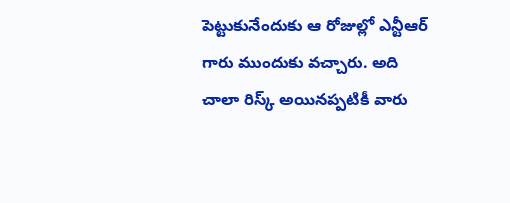పెట్టుకునేందుకు ఆ రోజుల్లో ఎన్టీఆర్ గారు ముందుకు వచ్చారు. అది చాలా రిస్క్ అయినప్పటికీ వారు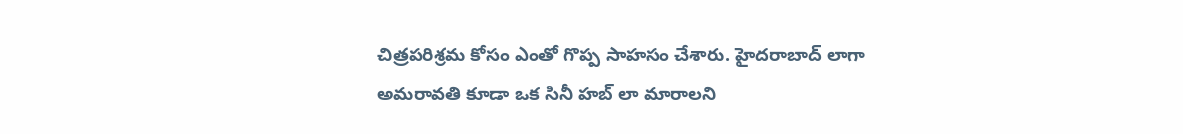చిత్రపరిశ్రమ కోసం ఎంతో గొప్ప సాహసం చేశారు. హైదరాబాద్ లాగా అమరావతి కూడా ఒక సినీ హబ్ లా మారాలని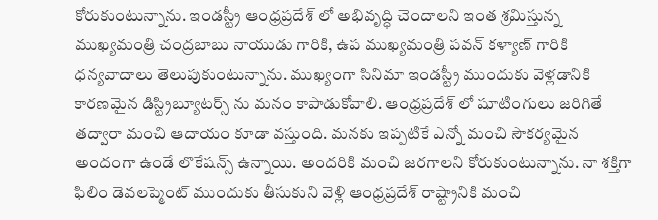కోరుకుంటున్నాను. ఇండస్ట్రీ ఆంధ్రప్రదేశ్ లో అభివృద్ధి చెందాలని ఇంత శ్రమిస్తున్న ముఖ్యమంత్రి చంద్రబాబు నాయుడు గారికి, ఉప ముఖ్యమంత్రి పవన్ కళ్యాణ్ గారికి ధన్యవాదాలు తెలుపుకుంటున్నాను. ముఖ్యంగా సినిమా ఇండస్ట్రీ ముందుకు వెళ్లడానికి కారణమైన డిస్ట్రిబ్యూటర్స్ ను మనం కాపాడుకోవాలి. ఆంధ్రప్రదేశ్ లో షూటింగులు జరిగితే తద్వారా మంచి ఆదాయం కూడా వస్తుంది. మనకు ఇప్పటికే ఎన్నో మంచి సౌకర్యమైన అందంగా ఉండే లొకేషన్స్ ఉన్నాయి. అందరికి మంచి జరగాలని కోరుకుంటున్నాను. నా శక్తిగా ఫిలిం డెవలప్మెంట్ ముందుకు తీసుకుని వెళ్లి ఆంధ్రప్రదేశ్ రాష్ట్రానికి మంచి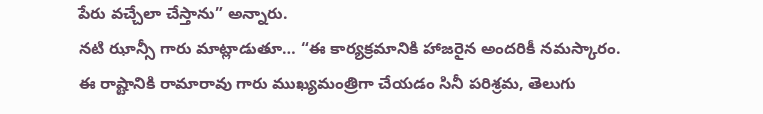పేరు వచ్చేలా చేస్తాను” అన్నారు.
నటి ఝాన్సీ గారు మాట్లాడుతూ… “ఈ కార్యక్రమానికి హాజరైన అందరికీ నమస్కారం. ఈ రాష్టానికి రామారావు గారు ముఖ్యమంత్రిగా చేయడం సినీ పరిశ్రమ, తెలుగు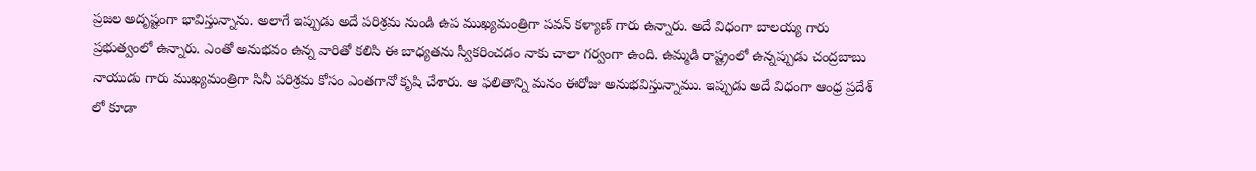ప్రజల అదృష్టంగా భావిస్తున్నాను. అలాగే ఇప్పుడు అదే పరిశ్రమ నుండి ఉప ముఖ్యమంత్రిగా పవన్ కళ్యాణ్ గారు ఉన్నారు. అదే విధంగా బాలయ్య గారు ప్రభుత్వంలో ఉన్నారు. ఎంతో అనుభవం ఉన్న వారితో కలిసి ఈ బాధ్యతను స్వీకరించడం నాకు చాలా గర్వంగా ఉంది. ఉమ్మడి రాష్ట్రంలో ఉన్నప్పుడు చంద్రబాబు నాయుడు గారు ముఖ్యమంత్రిగా సినీ పరిశ్రమ కోసం ఎంతగానో కృషి చేశారు. ఆ ఫలితాన్ని మనం ఈరోజు అనుభవిస్తున్నాము. ఇప్పుడు అదే విధంగా ఆంధ్ర ప్రదేశ్ లో కూడా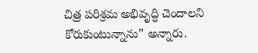చిత్ర పరిశ్రమ అభివృద్ధి చెందాలని కోరుకుంటున్నాను” అన్నారు.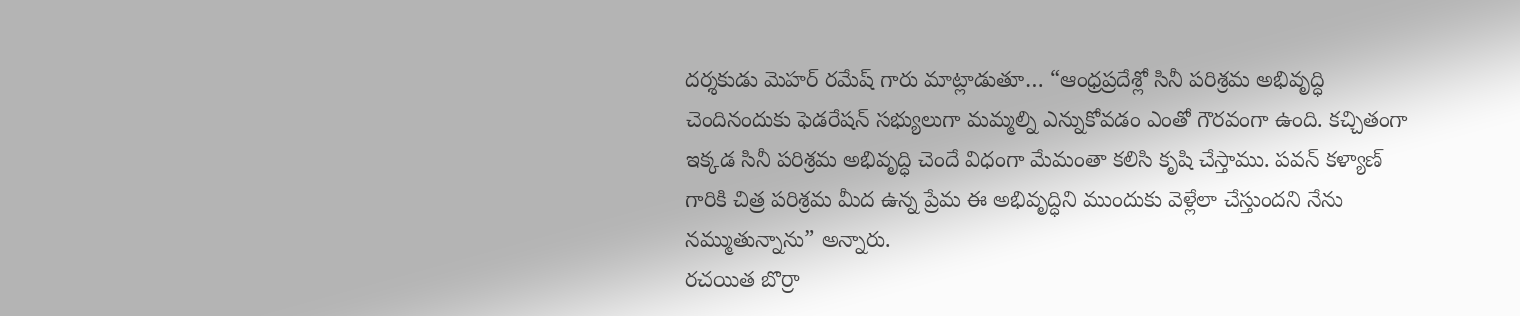దర్శకుడు మెహర్ రమేష్ గారు మాట్లాడుతూ… “ఆంధ్రప్రదేశ్లో సినీ పరిశ్రమ అభివృద్ధి చెందినందుకు ఫెడరేషన్ సభ్యులుగా మమ్మల్ని ఎన్నుకోవడం ఎంతో గౌరవంగా ఉంది. కచ్చితంగా ఇక్కడ సినీ పరిశ్రమ అభివృద్ధి చెందే విధంగా మేమంతా కలిసి కృషి చేస్తాము. పవన్ కళ్యాణ్ గారికి చిత్ర పరిశ్రమ మీద ఉన్న ప్రేమ ఈ అభివృద్ధిని ముందుకు వెళ్లేలా చేస్తుందని నేను నమ్ముతున్నాను” అన్నారు.
రచయిత బొర్రా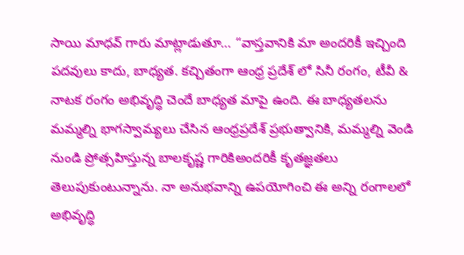సాయి మాధవ్ గారు మాట్లాడుతూ… “వాస్తవానికి మా అందరికీ ఇచ్చింది పదవులు కాదు, బాధ్యత. కచ్చితంగా ఆంధ్ర ప్రదేశ్ లో సినీ రంగం, టీవీ & నాటక రంగం అభివృద్ధి చెందే బాధ్యత మాపై ఉంది. ఈ బాధ్యతలను మమ్మల్ని భాగస్వామ్యలు చేసిన ఆంధ్రప్రదేశ్ ప్రభుత్వానికి, మమ్మల్ని వెండి నుండి ప్రోత్సహిస్తున్న బాలకృష్ణ గారికిఅందరికీ కృతజ్ఞతలు తెలుపుకుంటున్నాను. నా అనుభవాన్ని ఉపయోగించి ఈ అన్ని రంగాలలో అభివృద్ధి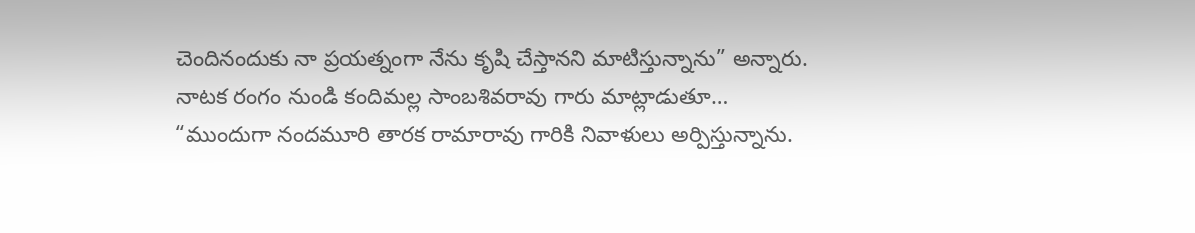చెందినందుకు నా ప్రయత్నంగా నేను కృషి చేస్తానని మాటిస్తున్నాను” అన్నారు.
నాటక రంగం నుండి కందిమల్ల సాంబశివరావు గారు మాట్లాడుతూ… “ముందుగా నందమూరి తారక రామారావు గారికి నివాళులు అర్పిస్తున్నాను.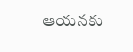ఆయనకు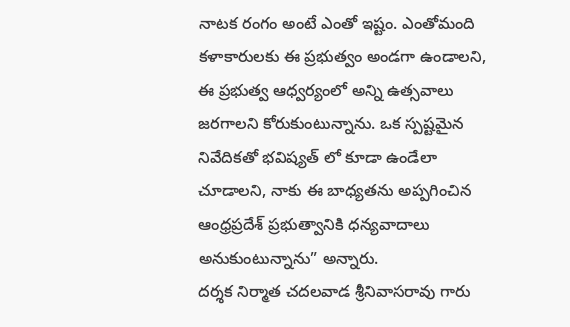నాటక రంగం అంటే ఎంతో ఇష్టం. ఎంతోమంది కళాకారులకు ఈ ప్రభుత్వం అండగా ఉండాలని, ఈ ప్రభుత్వ ఆధ్వర్యంలో అన్ని ఉత్సవాలు జరగాలని కోరుకుంటున్నాను. ఒక స్పష్టమైన నివేదికతో భవిష్యత్ లో కూడా ఉండేలా చూడాలని, నాకు ఈ బాధ్యతను అప్పగించిన ఆంధ్రప్రదేశ్ ప్రభుత్వానికి ధన్యవాదాలు అనుకుంటున్నాను” అన్నారు.
దర్శక నిర్మాత చదలవాడ శ్రీనివాసరావు గారు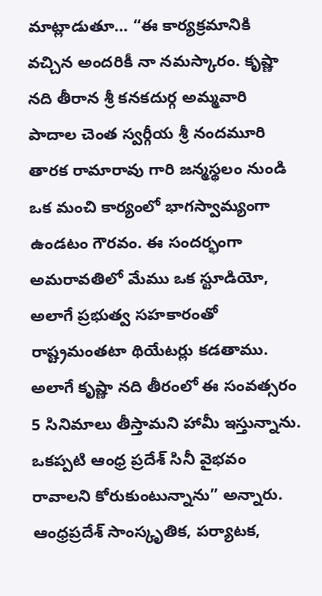మాట్లాడుతూ… “ఈ కార్యక్రమానికి వచ్చిన అందరికీ నా నమస్కారం. కృష్ణా నది తీరాన శ్రీ కనకదుర్గ అమ్మవారి పాదాల చెంత స్వర్గీయ శ్రీ నందమూరి తారక రామారావు గారి జన్మస్థలం నుండి ఒక మంచి కార్యంలో భాగస్వామ్యంగా ఉండటం గౌరవం. ఈ సందర్భంగా అమరావతిలో మేము ఒక స్టూడియో, అలాగే ప్రభుత్వ సహకారంతో రాష్ట్రమంతటా థియేటర్లు కడతాము. అలాగే కృష్ణా నది తీరంలో ఈ సంవత్సరం 5 సినిమాలు తీస్తామని హామీ ఇస్తున్నాను. ఒకప్పటి ఆంధ్ర ప్రదేశ్ సినీ వైభవం రావాలని కోరుకుంటున్నాను” అన్నారు.
ఆంధ్రప్రదేశ్ సాంస్కృతిక, పర్యాటక,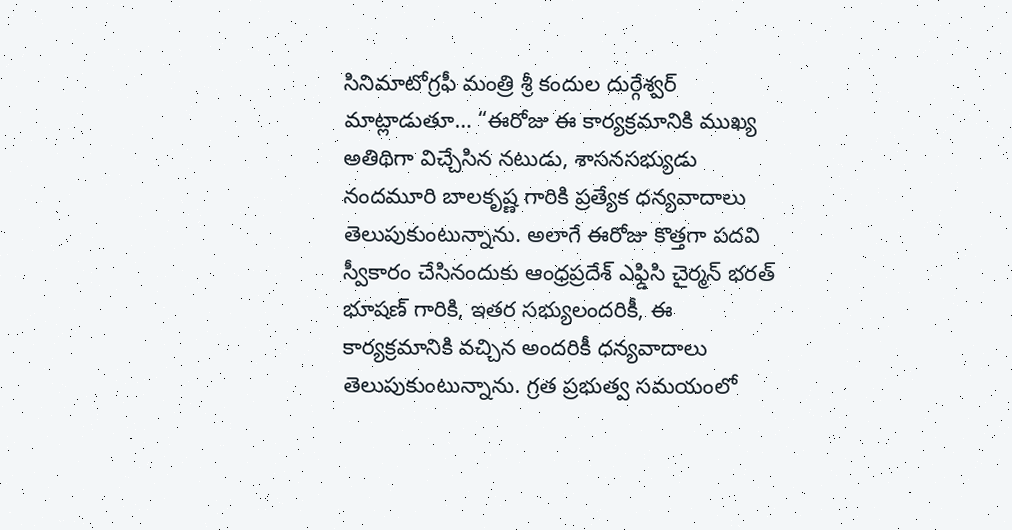సినిమాటోగ్రఫీ మంత్రి శ్రీ కందుల దుర్గేశ్వర్ మాట్లాడుతూ… “ఈరోజు ఈ కార్యక్రమానికి ముఖ్య అతిథిగా విచ్చేసిన నటుడు, శాసనసభ్యుడు నందమూరి బాలకృష్ణ గారికి ప్రత్యేక ధన్యవాదాలు తెలుపుకుంటున్నాను. అలాగే ఈరోజు కొత్తగా పదవి స్వీకారం చేసినందుకు ఆంధ్రప్రదేశ్ ఎఫ్డిసి చైర్మన్ భరత్ భూషణ్ గారికి, ఇతర సభ్యులందరికీ, ఈ కార్యక్రమానికి వచ్చిన అందరికీ ధన్యవాదాలు తెలుపుకుంటున్నాను. గ్రత ప్రభుత్వ సమయంలో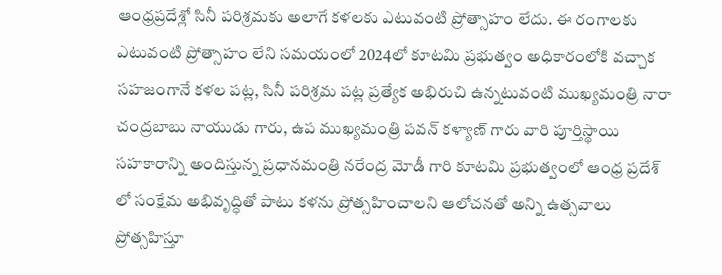ఆంధ్రప్రదేశ్లో సినీ పరిశ్రమకు అలాగే కళలకు ఎటువంటి ప్రోత్సాహం లేదు. ఈ రంగాలకు ఎటువంటి ప్రోత్సాహం లేని సమయంలో 2024లో కూటమి ప్రభుత్వం అధికారంలోకి వచ్చాక సహజంగానే కళల పట్ల, సినీ పరిశ్రమ పట్ల ప్రత్యేక అభిరుచి ఉన్నటువంటి ముఖ్యమంత్రి నారా చంద్రబాబు నాయుడు గారు, ఉప ముఖ్యమంత్రి పవన్ కళ్యాణ్ గారు వారి పూర్తిస్థాయి సహకారాన్ని అందిస్తున్న ప్రధానమంత్రి నరేంద్ర మోడీ గారి కూటమి ప్రభుత్వంలో ఆంధ్ర ప్రదేశ్ లో సంక్షేమ అభివృద్ధితో పాటు కళను ప్రోత్సహించాలని ఆలోచనతో అన్ని ఉత్సవాలు ప్రోత్సహిస్తూ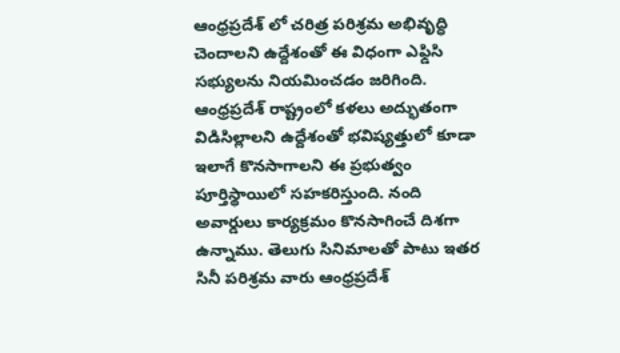ఆంధ్రప్రదేశ్ లో చరిత్ర పరిశ్రమ అభివృద్ధి చెందాలని ఉద్దేశంతో ఈ విధంగా ఎఫ్డిసి సభ్యులను నియమించడం జరిగింది. ఆంధ్రప్రదేశ్ రాష్ట్రంలో కళలు అద్భుతంగా విడిసిల్లాలని ఉద్దేశంతో భవిష్యత్తులో కూడా ఇలాగే కొనసాగాలని ఈ ప్రభుత్వం పూర్తిస్థాయిలో సహకరిస్తుంది. నంది అవార్డులు కార్యక్రమం కొనసాగించే దిశగా ఉన్నాము. తెలుగు సినిమాలతో పాటు ఇతర సినీ పరిశ్రమ వారు ఆంధ్రప్రదేశ్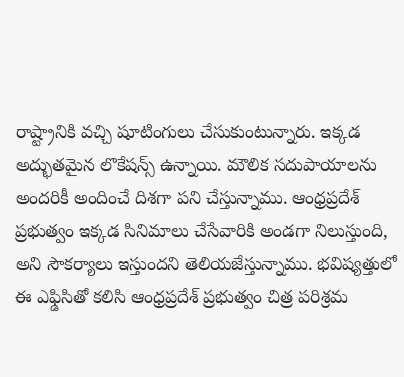రాష్ట్రానికి వచ్చి షూటింగులు చేసుకుంటున్నారు. ఇక్కడ అద్భుతమైన లొకేషన్స్ ఉన్నాయి. మౌలిక సదుపాయాలను అందరికీ అందించే దిశగా పని చేస్తున్నాము. ఆంధ్రప్రదేశ్ ప్రభుత్వం ఇక్కడ సినిమాలు చేసేవారికి అండగా నిలుస్తుంది, అని సౌకర్యాలు ఇస్తుందని తెలియజేస్తున్నాము. భవిష్యత్తులో ఈ ఎఫ్డిసితో కలిసి ఆంధ్రప్రదేశ్ ప్రభుత్వం చిత్ర పరిశ్రమ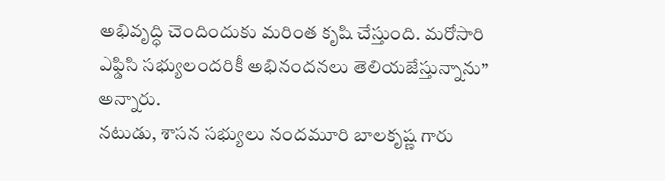అభివృద్ధి చెందిందుకు మరింత కృషి చేస్తుంది. మరోసారి ఎఫ్డిసి సభ్యులందరికీ అభినందనలు తెలియజేస్తున్నాను” అన్నారు.
నటుడు, శాసన సభ్యులు నందమూరి బాలకృష్ణ గారు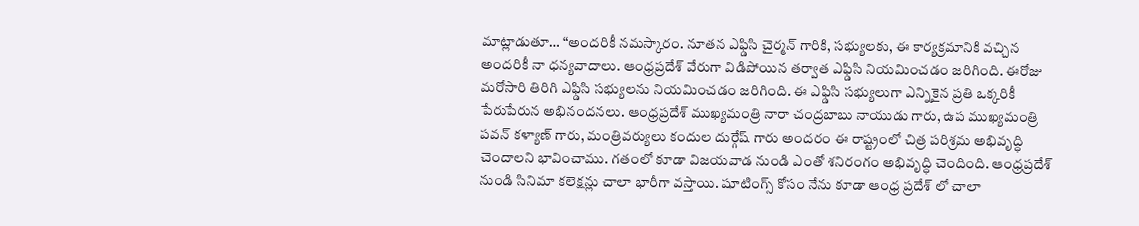మాట్లాడుతూ… “అందరికీ నమస్కారం. నూతన ఎఫ్డిసి చైర్మన్ గారికి, సభ్యులకు, ఈ కార్యక్రమానికి వచ్చిన అందరికీ నా ధన్యవాదాలు. ఆంధ్రప్రదేశ్ వేరుగా విడిపోయిన తర్వాత ఎఫ్డిసి నియమించడం జరిగింది. ఈరోజు మరోసారి తిరిగి ఎఫ్డిసి సభ్యులను నియమించడం జరిగింది. ఈ ఎఫ్డిసి సభ్యులుగా ఎన్నికైన ప్రతి ఒక్కరికీ పేరుపేరున అభినందనలు. ఆంధ్రప్రదేశ్ ముఖ్యమంత్రి నారా చంద్రబాబు నాయుడు గారు, ఉప ముఖ్యమంత్రి పవన్ కళ్యాణ్ గారు, మంత్రివర్యులు కందుల దుర్గేష్ గారు అందరం ఈ రాష్ట్రంలో చిత్ర పరిశ్రమ అభివృద్ధి చెందాలని భావించాము. గతంలో కూడా విజయవాడ నుండి ఎంతో శనిరంగం అభివృద్ధి చెందింది. ఆంధ్రప్రదేశ్ నుండి సినిమా కలెక్షన్లు చాలా భారీగా వస్తాయి. షూటింగ్స్ కోసం నేను కూడా ఆంధ్ర ప్రదేశ్ లో చాలా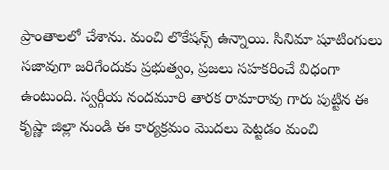ప్రాంతాలలో చేశాను. మంచి లొకేషన్స్ ఉన్నాయి. సినిమా షూటింగులు సజావుగా జరిగేందుకు ప్రభుత్వం, ప్రజలు సహకరించే విధంగా ఉంటుంది. స్వర్గీయ నందమూరి తారక రామారావు గారు పుట్టిన ఈ కృష్ణా జిల్లా నుండి ఈ కార్యక్రమం మొదలు పెట్టడం మంచి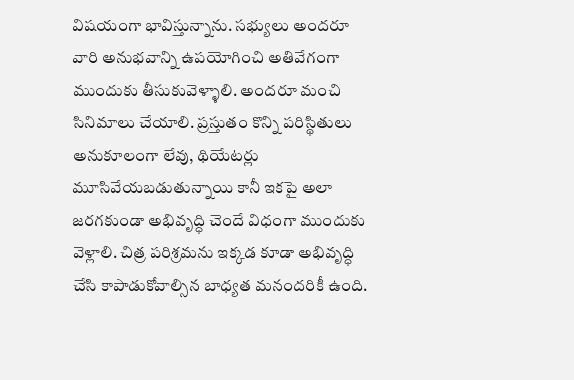విషయంగా భావిస్తున్నాను. సభ్యులు అందరూ వారి అనుభవాన్ని ఉపయోగించి అతివేగంగా ముందుకు తీసుకువెళ్ళాలి. అందరూ మంచి సినిమాలు చేయాలి. ప్రస్తుతం కొన్ని పరిస్థితులు అనుకూలంగా లేవు, థియేటర్లు మూసివేయబడుతున్నాయి కానీ ఇకపై అలా జరగకుండా అభివృద్ధి చెందే విధంగా ముందుకు వెళ్లాలి. చిత్ర పరిశ్రమను ఇక్కడ కూడా అభివృద్ధి చేసి కాపాడుకోవాల్సిన బాధ్యత మనందరికీ ఉంది.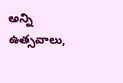అన్ని ఉత్సవాలు,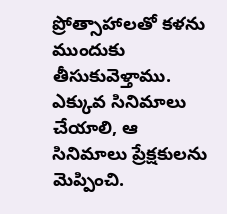ప్రోత్సాహాలతో కళను ముందుకు తీసుకువెళ్తాము. ఎక్కువ సినిమాలు చేయాలి, ఆ సినిమాలు ప్రేక్షకులను మెప్పించి.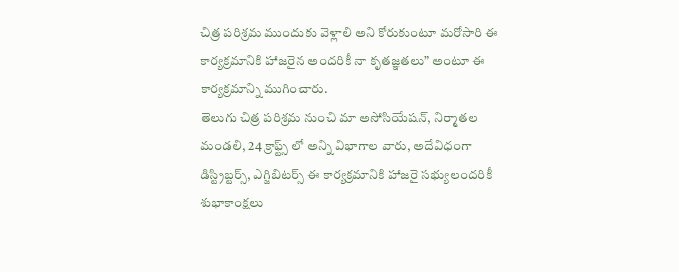చిత్ర పరిశ్రమ ముందుకు వెళ్లాలి అని కోరుకుంటూ మరోసారి ఈ కార్యక్రమానికి హాజరైన అందరికీ నా కృతజ్ఞతలు” అంటూ ఈ కార్యక్రమాన్ని ముగించారు.
తెలుగు చిత్ర పరిశ్రమ నుంచి మా అసోసియేషన్, నిర్మాతల మండలి, 24 క్రాఫ్ట్స్ లో అన్ని విభాగాల వారు, అదేవిధంగా డిస్ట్రిబ్టర్స్, ఎగ్జిబిటర్స్ ఈ కార్యక్రమానికి హాజరై సభ్యులందరికీ శుభాకాంక్షలు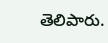తెలిపారు.